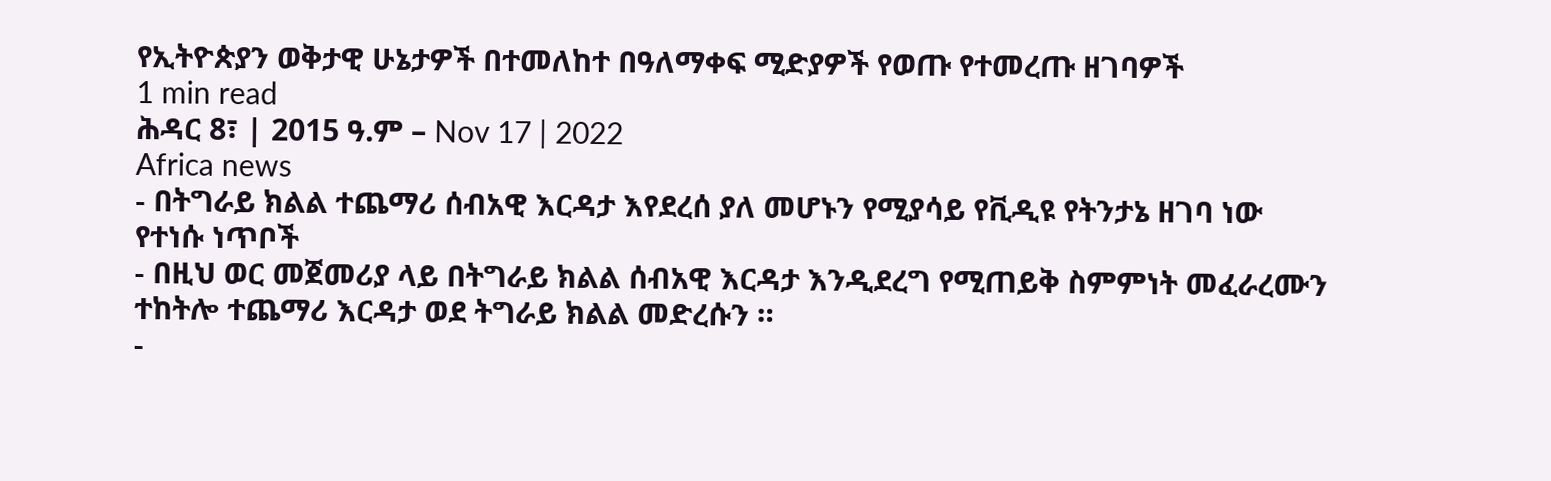የኢትዮጵያን ወቅታዊ ሁኔታዎች በተመለከተ በዓለማቀፍ ሚድያዎች የወጡ የተመረጡ ዘገባዎች
1 min read
ሕዳር 8፣ | 2015 ዓ.ም – Nov 17 | 2022
Africa news
- በትግራይ ክልል ተጨማሪ ሰብአዊ እርዳታ እየደረሰ ያለ መሆኑን የሚያሳይ የቪዲዩ የትንታኔ ዘገባ ነው
የተነሱ ነጥቦች
- በዚህ ወር መጀመሪያ ላይ በትግራይ ክልል ሰብአዊ እርዳታ እንዲደረግ የሚጠይቅ ስምምነት መፈራረሙን ተከትሎ ተጨማሪ እርዳታ ወደ ትግራይ ክልል መድረሱን ።
-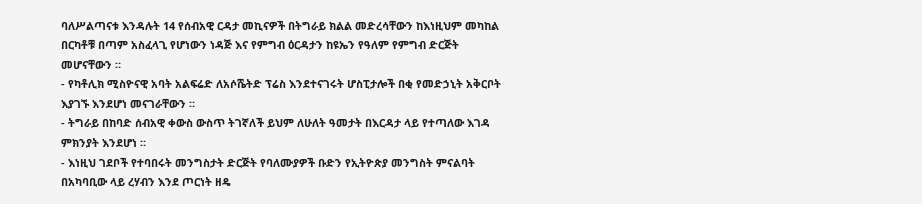ባለሥልጣናቱ እንዳሉት 14 የሰብአዊ ርዳታ መኪናዎች በትግራይ ክልል መድረሳቸውን ከእነዚህም መካከል በርካቶቹ በጣም አስፈላጊ የሆነውን ነዳጅ እና የምግብ ዕርዳታን ከዩኤን የዓለም የምግብ ድርጅት መሆናቸውን ።
- የካቶሊክ ሚስዮናዊ አባት አልፍሬድ ለአሶሼትድ ፕሬስ እንደተናገሩት ሆስፒታሎች በቂ የመድኃኒት አቅርቦት እያገኙ እንደሆነ መናገራቸውን ።
- ትግራይ በከባድ ሰብአዊ ቀውስ ውስጥ ትገኛለች ይህም ለሁለት ዓመታት በእርዳታ ላይ የተጣለው እገዳ ምክንያት እንደሆነ ።
- እነዚህ ገደቦች የተባበሩት መንግስታት ድርጅት የባለሙያዎች ቡድን የኢትዮጵያ መንግስት ምናልባት በአካባቢው ላይ ረሃብን እንደ ጦርነት ዘዴ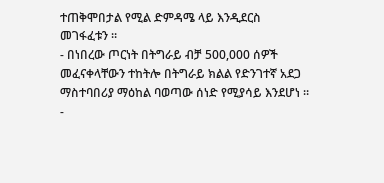ተጠቅሞበታል የሚል ድምዳሜ ላይ እንዲደርስ መገፋፈቱን ።
- በነበረው ጦርነት በትግራይ ብቻ 500,000 ሰዎች መፈናቀላቸውን ተከትሎ በትግራይ ክልል የድንገተኛ አደጋ ማስተባበሪያ ማዕከል ባወጣው ሰነድ የሚያሳይ እንደሆነ ።
-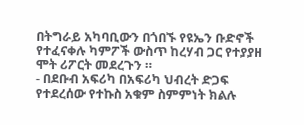በትግራይ አካባቢውን በጎበኙ የዩኤን ቡድኖች የተፈናቀሉ ካምፖች ውስጥ ከረሃብ ጋር የተያያዘ ሞት ሪፖርት መደረጉን ።
- በደቡብ አፍሪካ በአፍሪካ ህብረት ድጋፍ የተደረሰው የተኩስ አቁም ስምምነት ክልሉ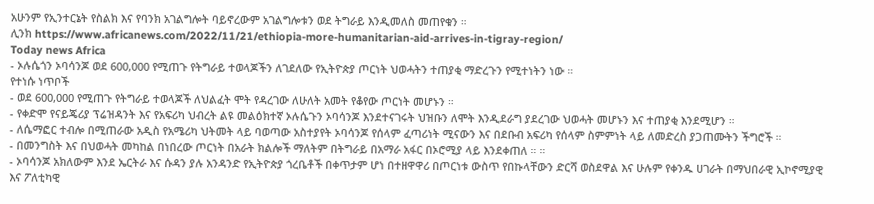አሁንም የኢንተርኔት የስልክ እና የባንክ አገልግሎት ባይኖረውም አገልግሎቱን ወደ ትግራይ እንዲመለስ መጠየቁን ።
ሊንክ https://www.africanews.com/2022/11/21/ethiopia-more-humanitarian-aid-arrives-in-tigray-region/
Today news Africa
- ኦሉሴጎን ኦባሳንጆ ወደ 600,000 የሚጠጉ የትግራይ ተወላጆችን ለገደለው የኢትዮጵያ ጦርነት ህወሓትን ተጠያቂ ማድረጉን የሚተነትን ነው ።
የተነሱ ነጥቦች
- ወደ 600,000 የሚጠጉ የትግራይ ተወላጆች ለህልፈት ሞት የዳረገው ለሁለት አመት የቆየው ጦርነት መሆኑን ።
- የቀድሞ የናይጄሪያ ፕሬዝዳንት እና የአፍሪካ ህብረት ልዩ መልዕክተኛ ኦሉሴጉን ኦባሳንጆ እንደተናገሩት ህዝቡን ለሞት እንዲደራግ ያደረገው ህወሓት መሆኑን እና ተጠያቂ እንደሚሆን ።
- ለሴማፎር ተብሎ በሚጠራው አዲስ የአሜሪካ ህትመት ላይ ባወጣው አስተያየት ኦባሳንጆ የሰላም ፈጣሪነት ሚናውን እና በደቡብ አፍሪካ የሰላም ስምምነት ላይ ለመድረስ ያጋጠሙትን ችግሮች ።
- በመንግስት እና በህወሓት መካከል በነበረው ጦርነት በአራት ክልሎች ማለትም በትግራይ በአማራ አፋር በኦሮሚያ ላይ እንደቀጠለ ። ።
- ኦባሳንጆ አክለውም እንደ ኤርትራ እና ሱዳን ያሉ አንዳንድ የኢትዮጵያ ጎረቤቶች በቀጥታም ሆነ በተዘዋዋሪ በጦርነቱ ውስጥ የበኩላቸውን ድርሻ ወስደዋል እና ሁሉም የቀንዱ ሀገራት በማህበራዊ ኢኮኖሚያዊ እና ፖለቲካዊ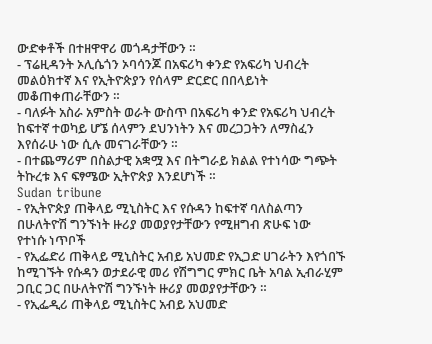ውድቀቶች በተዘዋዋሪ መጎዳታቸውን ።
- ፕሬዚዳንት ኦሊሴጎን ኦባሳንጆ በአፍሪካ ቀንድ የአፍሪካ ህብረት መልዕክተኛ እና የኢትዮጵያን የሰላም ድርድር በበላይነት መቆጠቀጠራቸውን ።
- ባለፉት አስራ አምስት ወራት ውስጥ በአፍሪካ ቀንድ የአፍሪካ ህብረት ከፍተኛ ተወካይ ሆኜ ሰላምን ደህንነትን እና መረጋጋትን ለማስፈን እየሰራሁ ነው ሲሉ መናገራቸውን ።
- በተጨማሪም በስልታዊ አቋሟ እና በትግራይ ክልል የተነሳው ግጭት ትኩረቱ እና ፍፃሜው ኢትዮጵያ እንደሆነች ።
Sudan tribune
- የኢትዮጵያ ጠቅላይ ሚኒስትር እና የሱዳን ከፍተኛ ባለስልጣን በሁለትዮሽ ግንኙነት ዙሪያ መወያየታቸውን የሚዘግብ ጽሁፍ ነው
የተነሱ ነጥቦች
- የኢፌድሪ ጠቅላይ ሚኒስትር አብይ አህመድ የኢጋድ ሀገራትን እየጎበኙ ከሚገኙት የሱዳን ወታደራዊ መሪ የሽግግር ምክር ቤት አባል ኢብራሂም ጋቢር ጋር በሁለትዮሽ ግንኙነት ዙሪያ መወያየታቸውን ።
- የኢፌዲሪ ጠቅላይ ሚኒስትር አብይ አህመድ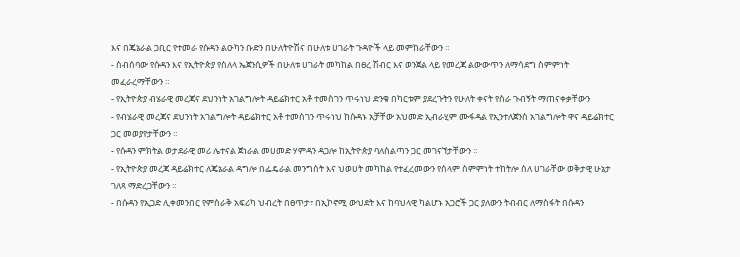እና በጄኔራል ጋቢር የተመራ የሱዳን ልዑካን ቡድን በሁለትዮሽና በሁለቱ ሀገራት ጉዳዮች ላይ መምከራቸውን ።
- ስብሰባው የሱዳን እና የኢትዮጵያ የስለላ ኤጀንሲዎች በሁለቱ ሀገራት መካከል በፀረ ሽብር እና ወንጀል ላይ የመረጃ ልውውጥን ለማሳደግ ስምምነት መፈራረማቸውን ።
- የኢትዮጵያ ብሄራዊ መረጃና ደህንነት አገልግሎት ዳይሬክተር አቶ ተመስገን ጥሩነህ ድንቁ በካርቱም ያደረጉትን የሁለት ቀናት የስራ ጉብኝት ማጠናቀቃቸውን
- የብሄራዊ መረጃና ደህንነት አገልግሎት ዳይሬክተር አቶ ተመስገን ጥሩነህ ከሱዳኑ አቻቸው አህመድ ኢብራሂም ሙፋዳል የኢንተለጀንስ አገልግሎት ዋና ዳይሬክተር ጋር መወያየታቸውን ።
- የሱዳን ምክትል ወታደራዊ መሪ ሌተናል ጀነራል መሀመድ ሃምዳን ዳጋሎ ከኢትዮጵያ ባለስልጣን ጋር መገናኘታቸውን ።
- የኢትዮጵያ መረጃ ዳይሬክተር ለጄኔራል ዳግሎ በፌዴራል መንግስት እና ህወሀት መካከል የተፈረመውን የሰላም ስምምነት ተከትሎ ስለ ሀገራቸው ወቅታዊ ሁኔታ ገለጻ ማድረጋቸውን ።
- በሱዳን የኢጋድ ሊቀመንበር የምስራቅ አፍሪካ ህብረት በፀጥታ፣ በኢኮኖሚ ውህደት እና ከባህላዊ ካልሆኑ አጋሮች ጋር ያለውን ትብብር ለማስፋት በሱዳን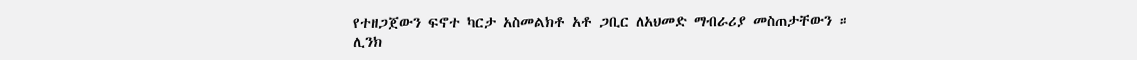የተዘጋጀውን ፍኖተ ካርታ አስመልክቶ አቶ ጋቢር ለአህመድ ማብራሪያ መስጠታቸውን ።
ሊንክ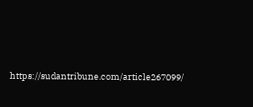https://sudantribune.com/article267099/